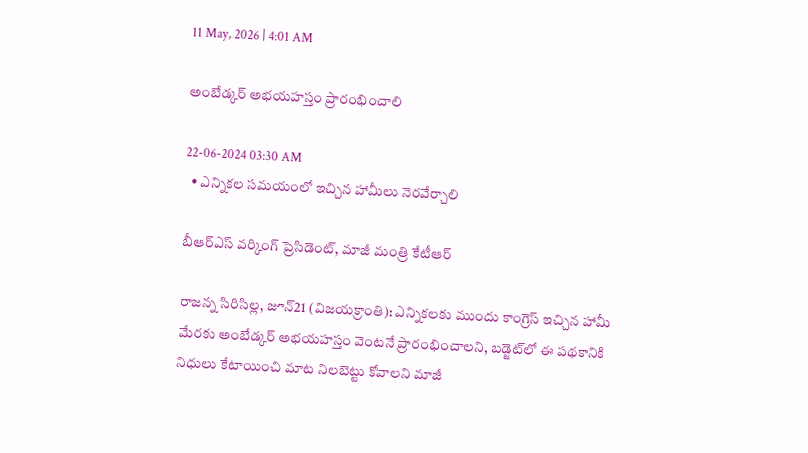11 May, 2026 | 4:01 AM

అంబేడ్కర్ అభయహస్తం ప్రారంభించాలి

22-06-2024 03:30 AM
  • ఎన్నికల సమయంలో ఇచ్చిన హామీలు నెరవేర్చాలి

బీఆర్‌ఎస్ వర్కింగ్ ప్రెసిడెంట్, మాజీ మంత్రి కేటీఆర్

రాజన్న సిరిసిల్ల, జూన్21 (విజయక్రాంతి): ఎన్నికలకు ముందు కాంగ్రెస్ ఇచ్చిన హామీ మేరకు అంబేడ్కర్ అభయహస్తం వెంటనే ప్రారంభించాలని, బడ్జెట్‌లో ఈ పథకానికి నిధులు కేటాయించి మాట నిలబెట్టు కోవాలని మాజీ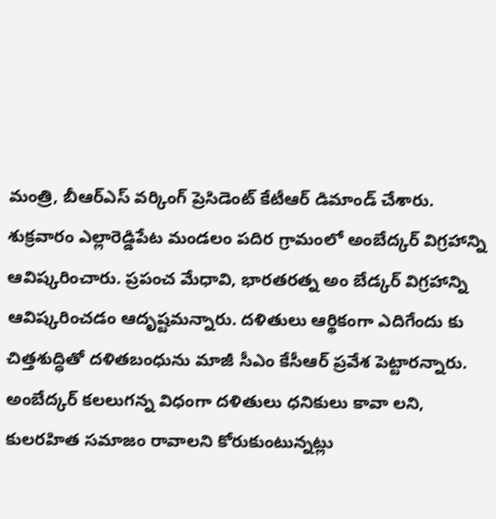మంత్రి, బీఆర్‌ఎస్ వర్కింగ్ ప్రెసిడెంట్ కేటీఆర్ డిమాండ్ చేశారు. శుక్రవారం ఎల్లారెడ్డిపేట మండలం పదిర గ్రామంలో అంబేద్కర్ విగ్రహాన్ని ఆవిష్కరించారు. ప్రపంచ మేధావి, భారతరత్న అం బేడ్కర్ విగ్రహాన్ని ఆవిష్కరించడం ఆదృష్టమన్నారు. దళితులు ఆర్థికంగా ఎదిగేందు కు చిత్తశుద్ధితో దళితబంధును మాజీ సీఎం కేసీఆర్ ప్రవేశ పెట్టారన్నారు.  అంబేద్కర్ కలలుగన్న విధంగా దళితులు ధనికులు కావా లని, కులరహిత సమాజం రావాలని కోరుకుంటున్నట్లు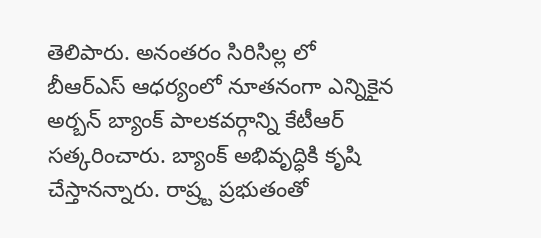తెలిపారు. అనంతరం సిరిసిల్ల లో బీఆర్‌ఎస్ ఆధర్యంలో నూతనంగా ఎన్నికైన అర్బన్ బ్యాంక్ పాలకవర్గాన్ని కేటీఆర్ సత్కరించారు. బ్యాంక్ అభివృద్ధికి కృషి చేస్తానన్నారు. రాష్ర్ట ప్రభుతంతో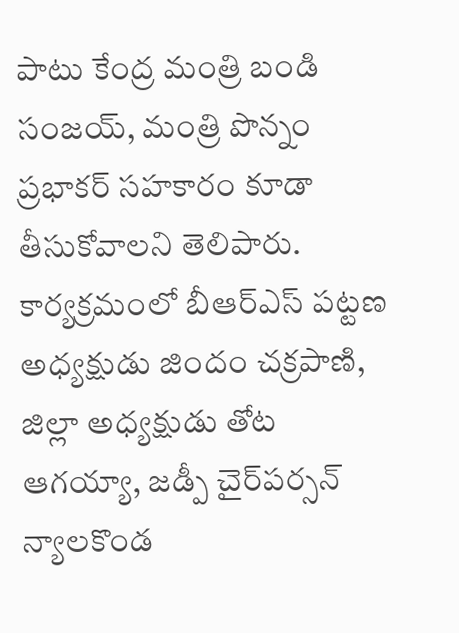పాటు కేంద్ర మంత్రి బండి సంజయ్, మంత్రి పొన్నం ప్రభాకర్ సహకారం కూడా తీసుకోవాలని తెలిపారు. కార్యక్రమంలో బీఆర్‌ఎస్ పట్టణ అధ్యక్షుడు జిందం చక్రపాణి, జిల్లా అధ్యక్షుడు తోట ఆగయ్యా, జడ్పీ చైర్‌పర్సన్ న్యాలకొండ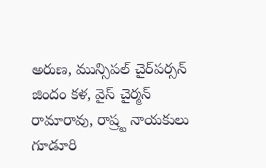అరుణ, మున్సిపల్ చైర్‌పర్సన్ జిందం కళ, వైస్ చైర్మన్ రామారావు, రాష్ర్ట నాయకులు గూడూరి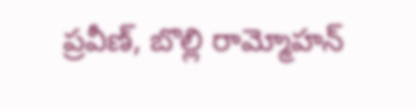ప్రవీణ్, బొల్లి రామ్మోహన్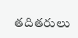తదితరులు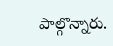పాల్గొన్నారు.